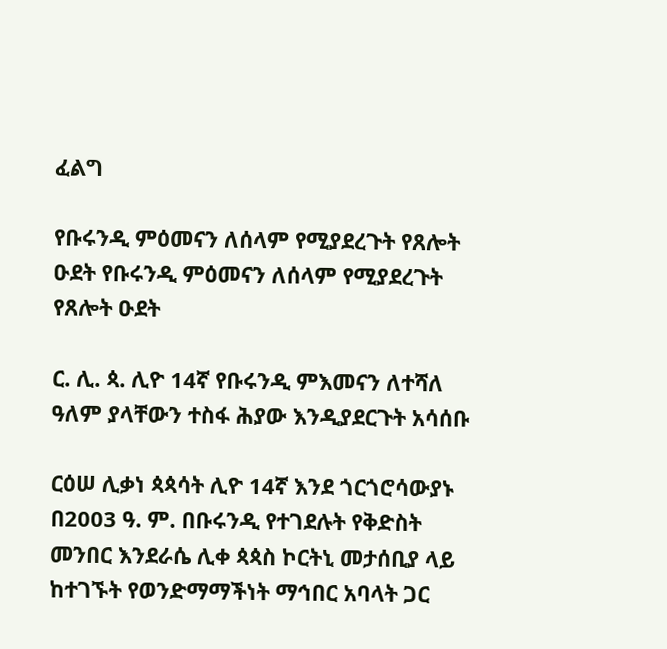ፈልግ

የቡሩንዲ ምዕመናን ለሰላም የሚያደረጉት የጸሎት ዑደት የቡሩንዲ ምዕመናን ለሰላም የሚያደረጉት የጸሎት ዑደት

ር. ሊ. ጳ. ሊዮ 14ኛ የቡሩንዲ ምእመናን ለተሻለ ዓለም ያላቸውን ተስፋ ሕያው እንዲያደርጉት አሳሰቡ

ርዕሠ ሊቃነ ጳጳሳት ሊዮ 14ኛ እንደ ጎርጎሮሳውያኑ በ2003 ዓ. ም. በቡሩንዲ የተገደሉት የቅድስት መንበር እንደራሴ ሊቀ ጳጳስ ኮርትኒ መታሰቢያ ላይ ከተገኙት የወንድማማችነት ማኅበር አባላት ጋር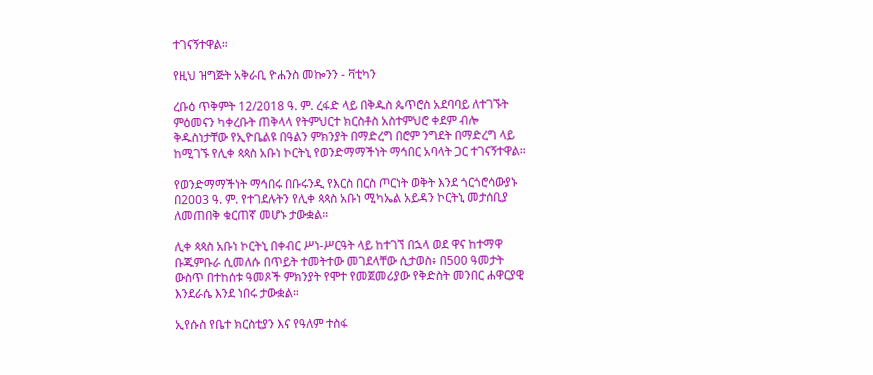ተገናኝተዋል።

የዚህ ዝግጅት አቅራቢ ዮሐንስ መኰንን - ቫቲካን

ረቡዕ ጥቅምት 12/2018 ዓ. ም. ረፋድ ላይ በቅዱስ ጴጥሮስ አደባባይ ለተገኙት ምዕመናን ካቀረቡት ጠቅላላ የትምህርተ ክርስቶስ አስተምህሮ ቀደም ብሎ ቅዱስነታቸው የኢዮቤልዩ በዓልን ምክንያት በማድረግ በሮም ንግደት በማድረግ ላይ ከሚገኙ የሊቀ ጳጳስ አቡነ ኮርትኒ የወንድማማችነት ማኅበር አባላት ጋር ተገናኝተዋል።

የወንድማማችነት ማኅበሩ በቡሩንዲ የእርስ በርስ ጦርነት ወቅት እንደ ጎርጎሮሳውያኑ በ2003 ዓ. ም. የተገደሉትን የሊቀ ጳጳስ አቡነ ሚካኤል አይዳን ኮርትኒ መታሰቢያ ለመጠበቅ ቁርጠኛ መሆኑ ታውቋል።

ሊቀ ጳጳስ አቡነ ኮርትኒ በቀብር ሥነ-ሥርዓት ላይ ከተገኘ በኋላ ወደ ዋና ከተማዋ ቡጁምቡራ ሲመለሱ በጥይት ተመትተው መገደላቸው ሲታወስ፥ በ500 ዓመታት ውስጥ በተከሰቱ ዓመጾች ምክንያት የሞተ የመጀመሪያው የቅድስት መንበር ሐዋርያዊ እንደራሴ እንደ ነበሩ ታውቋል።

ኢየሱስ የቤተ ክርስቲያን እና የዓለም ተስፋ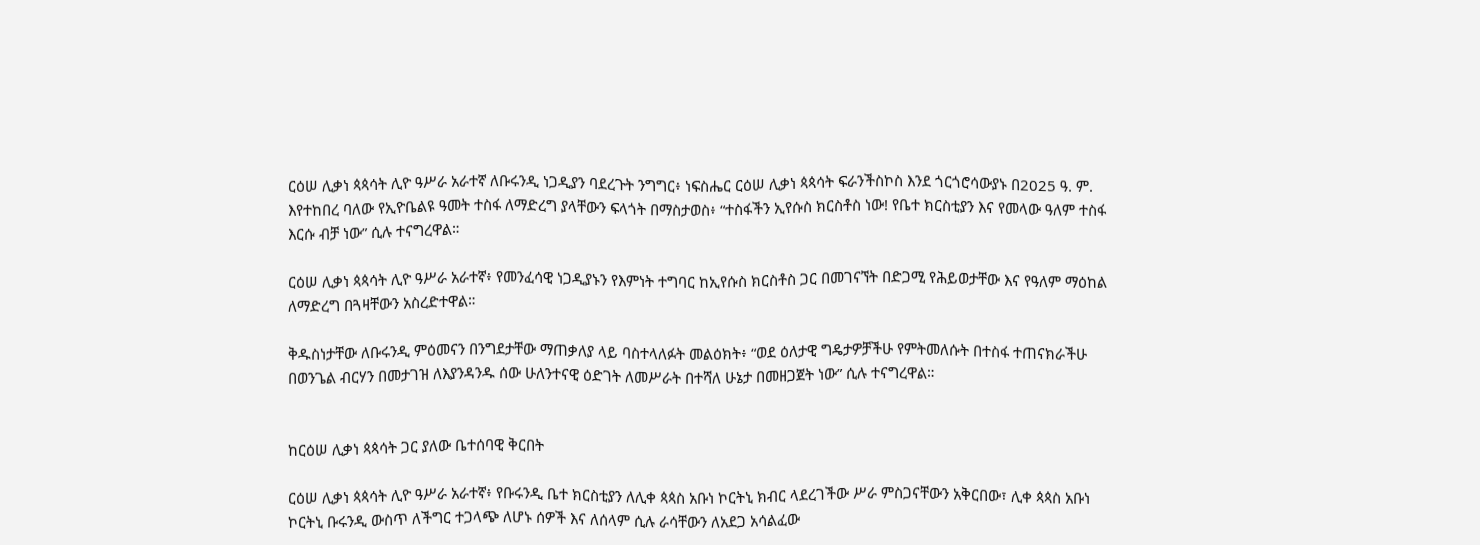ርዕሠ ሊቃነ ጳጳሳት ሊዮ ዓሥራ አራተኛ ለቡሩንዲ ነጋዲያን ባደረጉት ንግግር፥ ነፍስሔር ርዕሠ ሊቃነ ጳጳሳት ፍራንችስኮስ እንደ ጎርጎሮሳውያኑ በ2025 ዓ. ም. እየተከበረ ባለው የኢዮቤልዩ ዓመት ተስፋ ለማድረግ ያላቸውን ፍላጎት በማስታወስ፥ “ተስፋችን ኢየሱስ ክርስቶስ ነው! የቤተ ክርስቲያን እና የመላው ዓለም ተስፋ እርሱ ብቻ ነው” ሲሉ ተናግረዋል።

ርዕሠ ሊቃነ ጳጳሳት ሊዮ ዓሥራ አራተኛ፥ የመንፈሳዊ ነጋዲያኑን የእምነት ተግባር ከኢየሱስ ክርስቶስ ጋር በመገናኘት በድጋሚ የሕይወታቸው እና የዓለም ማዕከል ለማድረግ በጓዛቸውን አስረድተዋል።

ቅዱስነታቸው ለቡሩንዲ ምዕመናን በንግደታቸው ማጠቃለያ ላይ ባስተላለፉት መልዕክት፥ “ወደ ዕለታዊ ግዴታዎቻችሁ የምትመለሱት በተስፋ ተጠናክራችሁ በወንጌል ብርሃን በመታገዝ ለእያንዳንዱ ሰው ሁለንተናዊ ዕድገት ለመሥራት በተሻለ ሁኔታ በመዘጋጀት ነው” ሲሉ ተናግረዋል።


ከርዕሠ ሊቃነ ጳጳሳት ጋር ያለው ቤተሰባዊ ቅርበት

ርዕሠ ሊቃነ ጳጳሳት ሊዮ ዓሥራ አራተኛ፥ የቡሩንዲ ቤተ ክርስቲያን ለሊቀ ጳጳስ አቡነ ኮርትኒ ክብር ላደረገችው ሥራ ምስጋናቸውን አቅርበው፣ ሊቀ ጳጳስ አቡነ ኮርትኒ ቡሩንዲ ውስጥ ለችግር ተጋላጭ ለሆኑ ሰዎች እና ለሰላም ሲሉ ራሳቸውን ለአደጋ አሳልፈው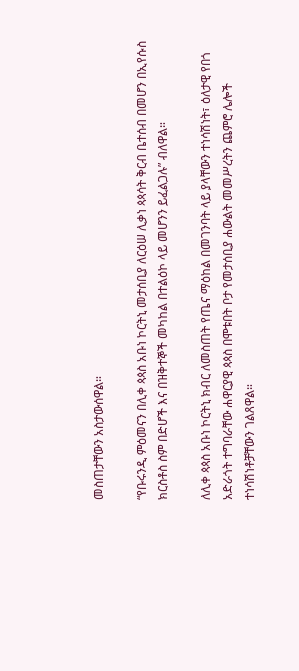መስጠታቸውን አስታውሰዋል።

“የቡሩንዲ ምዕመናን በሊቀ ጳጳስ አቡነ ኮርትኒ መታሰቢያ ለርዕሠ ሊቃነ ጳጳሳት ቅርብ ቤተሰብ በመሆን በኢየሱስ ክርስቶስ ስም በድሆች እና በዝቅተኞች መካከል በተልዕኮ ላይ መሆንን ይፈልጋሉ” ብለዋል።

ለሊቀ ጳጳስ አቡነ ኮርትኒ ክብር ለመስጠት የጤና ማዕከል በመገንባት ላይ ያላቸውን ተነሳሽነት፣ ዕለታዊ የበጎ አድራጎት ተግባራቸው ሐዋርያዊ ጳጳስ በሞቱበት ቦታ የመታሰቢያ ሐውልት መመሥረትን ጨምሮ ሌሎች ተነሳሽነቶቻቸውን ገልጸዋል።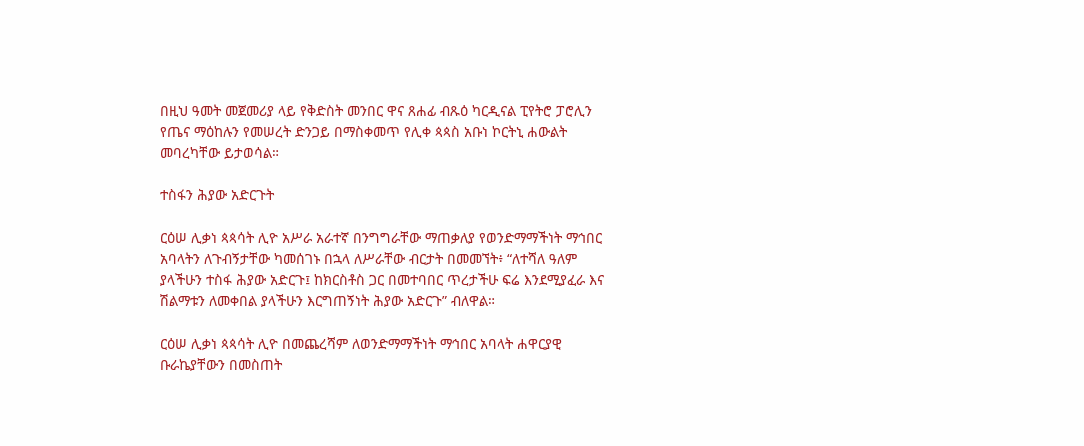በዚህ ዓመት መጀመሪያ ላይ የቅድስት መንበር ዋና ጸሐፊ ብጹዕ ካርዲናል ፒየትሮ ፓሮሊን የጤና ማዕከሉን የመሠረት ድንጋይ በማስቀመጥ የሊቀ ጳጳስ አቡነ ኮርትኒ ሐውልት መባረካቸው ይታወሳል።

ተስፋን ሕያው አድርጉት

ርዕሠ ሊቃነ ጳጳሳት ሊዮ አሥራ አራተኛ በንግግራቸው ማጠቃለያ የወንድማማችነት ማኅበር አባላትን ለጉብኝታቸው ካመሰገኑ በኋላ ለሥራቸው ብርታት በመመኘት፥ “ለተሻለ ዓለም ያላችሁን ተስፋ ሕያው አድርጉ፤ ከክርስቶስ ጋር በመተባበር ጥረታችሁ ፍሬ እንደሚያፈራ እና ሽልማቱን ለመቀበል ያላችሁን እርግጠኝነት ሕያው አድርጉ” ብለዋል።

ርዕሠ ሊቃነ ጳጳሳት ሊዮ በመጨረሻም ለወንድማማችነት ማኅበር አባላት ሐዋርያዊ ቡራኬያቸውን በመስጠት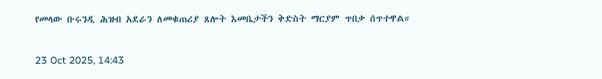የመላው ቡሩንዲ ሕዝብ አደራን ለመቁጠሪያ ጸሎት እመቤታችን ቅድስት ማርያም ጥበቃ ሰጥተዋል።

23 Oct 2025, 14:43